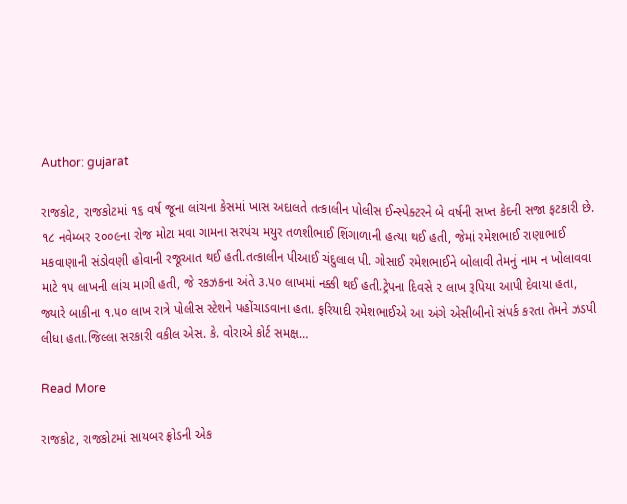Author: gujarat

રાજકોટ, રાજકોટમાં ૧૬ વર્ષ જૂના લાંચના કેસમાં ખાસ અદાલતે તત્કાલીન પોલીસ ઈન્સ્પેક્ટરને બે વર્ષની સખ્ત કેદની સજા ફટકારી છે. ૧૮ નવેમ્બર ૨૦૦૯ના રોજ મોટા મવા ગામના સરપંચ મયુર તળશીભાઈ શિંગાળાની હત્યા થઈ હતી, જેમાં રમેશભાઈ રાણાભાઈ મકવાણાની સંડોવણી હોવાની રજૂઆત થઈ હતી.તત્કાલીન પીઆઈ ચંદુલાલ પી. ગોસાઈ રમેશભાઈને બોલાવી તેમનું નામ ન ખોલાવવા માટે ૧૫ લાખની લાંચ માગી હતી, જે રકઝકના અંતે ૩.૫૦ લાખમાં નક્કી થઈ હતી.ટ્રેપના દિવસે ૨ લાખ રૂપિયા આપી દેવાયા હતા, જ્યારે બાકીના ૧.૫૦ લાખ રાત્રે પોલીસ સ્ટેશને પહોંચાડવાના હતા. ફરિયાદી રમેશભાઈએ આ અંગે એસીબીનો સંપર્ક કરતા તેમને ઝડપી લીધા હતા.જિલ્લા સરકારી વકીલ એસ. કે. વોરાએ કોર્ટ સમક્ષ…

Read More

રાજકોટ, રાજકોટમાં સાયબર ફ્રોડની એક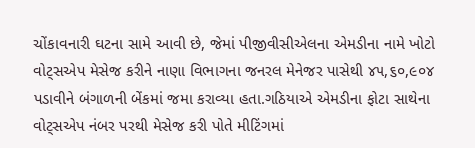ચોંકાવનારી ઘટના સામે આવી છે, જેમાં પીજીવીસીએલના એમડીના નામે ખોટો વોટ્‌સએપ મેસેજ કરીને નાણા વિભાગના જનરલ મેનેજર પાસેથી ૪૫,૬૦,૯૦૪ પડાવીને બંગાળની બેંકમાં જમા કરાવ્યા હતા.ગઠિયાએ એમડીના ફોટા સાથેના વોટ્‌સએપ નંબર પરથી મેસેજ કરી પોતે મીટિંગમાં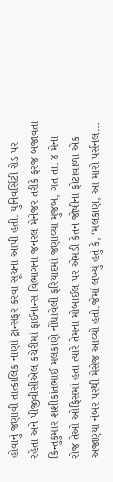હોવાનું જણાવી તાત્કાલિક નાણાં ટ્રાન્સફર કરવા સૂચના આપી હતી. યુનિવર્સિટી રોડ પર રહેતા અને પીજીવીસીએલ કચેરીમાં ફાઈનાન્સ વિભાગના જનરલ મેનેજર તરીકે ફરજ બજાવતા કિન્તુકુમાર શશીકાંતભાઈ મલકાણે નોંધાવેલી ફરિયાદમાં જણાવ્યા મુજબ, ગત તા. ૪ મેના રોજ તેઓ ઓફિસમાં હતા ત્યારે તેમના મોબાઈલ પર એમડી કેતન જોષીના ફોટાવાળા એક અજાણ્યા નંબર પરથી મેસેજ આવ્યો હતો.જેમાં લખ્યું હતું કે, ‘મલકાણ, આ મારો પર્સનલ…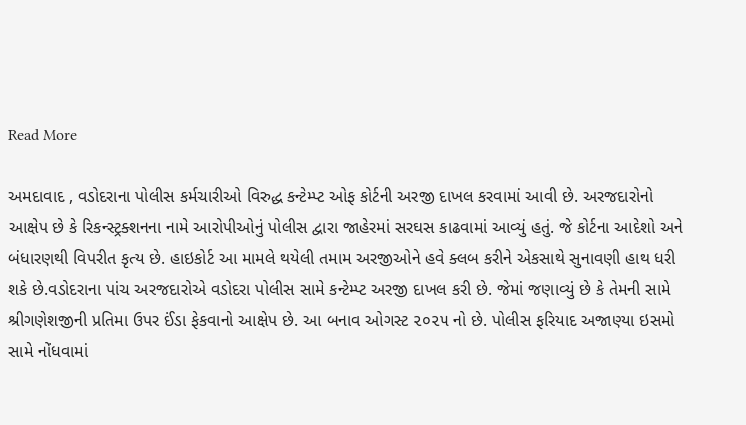Read More

અમદાવાદ , વડોદરાના પોલીસ કર્મચારીઓ વિરુદ્ધ કન્ટેમ્પ્ટ ઓફ કોર્ટની અરજી દાખલ કરવામાં આવી છે. અરજદારોનો આક્ષેપ છે કે રિકન્સ્ટ્રક્શનના નામે આરોપીઓનું પોલીસ દ્વારા જાહેરમાં સરઘસ કાઢવામાં આવ્યું હતું. જે કોર્ટના આદેશો અને બંધારણથી વિપરીત કૃત્ય છે. હાઇકોર્ટ આ મામલે થયેલી તમામ અરજીઓને હવે ક્લબ કરીને એકસાથે સુનાવણી હાથ ધરી શકે છે.વડોદરાના પાંચ અરજદારોએ વડોદરા પોલીસ સામે કન્ટેમ્પ્ટ અરજી દાખલ કરી છે. જેમાં જણાવ્યું છે કે તેમની સામે શ્રીગણેશજીની પ્રતિમા ઉપર ઈંડા ફેકવાનો આક્ષેપ છે. આ બનાવ ઓગસ્ટ ૨૦૨૫ નો છે. પોલીસ ફરિયાદ અજાણ્યા ઇસમો સામે નોંધવામાં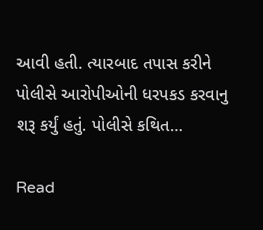આવી હતી. ત્યારબાદ તપાસ કરીને પોલીસે આરોપીઓની ધરપકડ કરવાનુ શરૂ કર્યું હતું. પોલીસે કથિત…

Read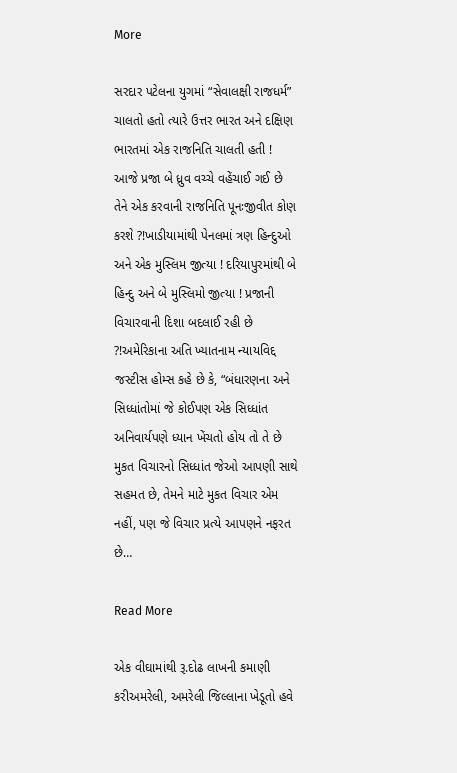More

સરદાર પટેલના યુગમાં “સેવાલક્ષી રાજધર્મ” ચાલતો હતો ત્યારે ઉત્તર ભારત અને દક્ષિણ ભારતમાં એક રાજનિતિ ચાલતી હતી ! આજે પ્રજા બે ધ્રુવ વચ્ચે વહેંચાઈ ગઈ છે તેને એક કરવાની રાજનિતિ પૂનઃજીવીત કોણ કરશે ?!ખાડીયામાંથી પેનલમાં ત્રણ હિન્દુઓ અને એક મુસ્લિમ જીત્યા ! દરિયાપુરમાંથી બે હિન્દુ અને બે મુસ્લિમો જીત્યા ! પ્રજાની વિચારવાની દિશા બદલાઈ રહી છે ?!અમેરિકાના અતિ ખ્યાતનામ ન્યાયવિદ્દ જસ્ટીસ હોમ્સ કહે છે કે, “બંધારણના અને સિધ્ધાંતોમાં જે કોઈપણ એક સિધ્ધાંત અનિવાર્યપણે ધ્યાન ખેંચતો હોય તો તે છે મુકત વિચારનો સિધ્ધાંત જેઓ આપણી સાથે સહમત છે, તેમને માટે મુકત વિચાર એમ નહીં, પણ જે વિચાર પ્રત્યે આપણને નફરત છે…

Read More

એક વીઘામાંથી રૂ.દોઢ લાખની કમાણી કરીઅમરેલી, અમરેલી જિલ્લાના ખેડૂતો હવે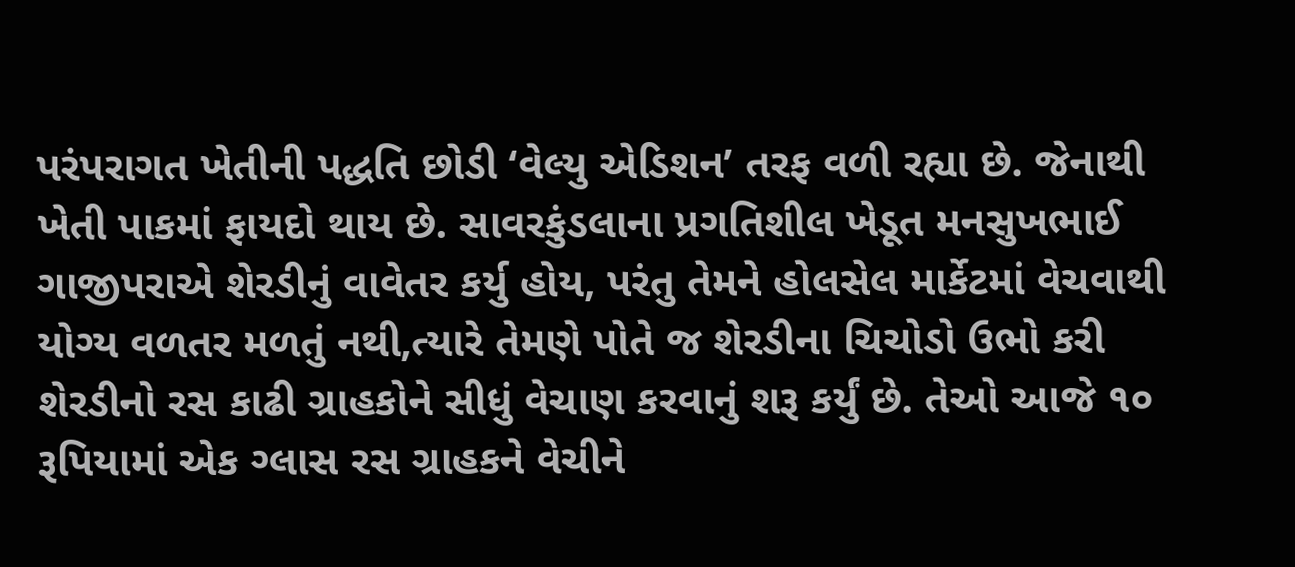પરંપરાગત ખેતીની પદ્ધતિ છોડી ‘વેલ્યુ એડિશન’ તરફ વળી રહ્યા છે. જેનાથી ખેતી પાકમાં ફાયદો થાય છે. સાવરકુંડલાના પ્રગતિશીલ ખેડૂત મનસુખભાઈ ગાજીપરાએ શેરડીનું વાવેતર કર્યુ હોય, પરંતુ તેમને હોલસેલ માર્કેટમાં વેચવાથી યોગ્ય વળતર મળતું નથી,ત્યારે તેમણે પોતે જ શેરડીના ચિચોડો ઉભો કરી શેરડીનો રસ કાઢી ગ્રાહકોને સીધું વેચાણ કરવાનું શરૂ કર્યું છે. તેઓ આજે ૧૦ રૂપિયામાં એક ગ્લાસ રસ ગ્રાહકને વેચીને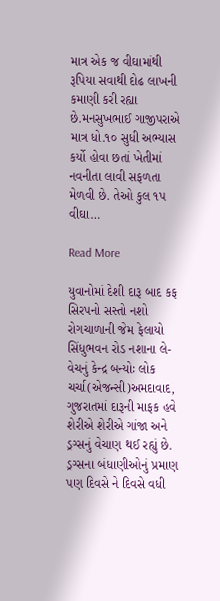માત્ર એક જ વીઘામાંથી રૂપિયા સવાથી દોઢ લાખની કમાણી કરી રહ્યા છે.મનસુખભાઈ ગાજીપરાએ માત્ર ધો.૧૦ સુધી અભ્યાસ કર્યો હોવા છતાં ખેતીમાં નવનીતા લાવી સફળતા મેળવી છે. તેઓ કુલ ૧પ વીઘા…

Read More

યુવાનોમાં દેશી દારૂ બાદ કફ સિરપનો સસ્તો નશો રોગચાળાની જેમ ફેલાયો સિંધુભવન રોડ નશાના લે-વેચનું કેન્દ્ર બન્યોઃ લોક ચર્ચા(એજન્સી)અમદાવાદ, ગુજરાતમાં દારૂની માફક હવે શેરીએ શેરીએ ગાંજા અને ડ્રગ્સનું વેચાણ થઈ રહ્યું છે. ડ્રગ્સના બંધાણીઓનું પ્રમાણ પણ દિવસે ને દિવસે વધી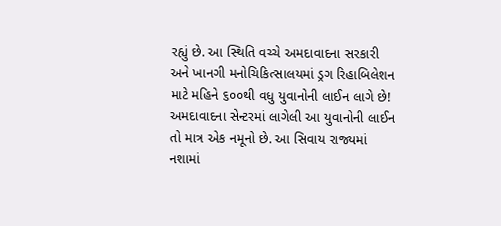રહ્યું છે. આ સ્થિતિ વચ્ચે અમદાવાદના સરકારી અને ખાનગી મનોચિકિત્સાલયમાં ડ્રગ રિહાબિલેશન માટે મહિને ૬૦૦થી વધુ યુવાનોની લાઈન લાગે છે! અમદાવાદના સેન્ટરમાં લાગેલી આ યુવાનોની લાઈન તો માત્ર એક નમૂનો છે. આ સિવાય રાજ્યમાં નશામાં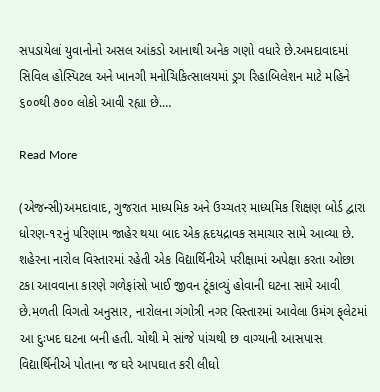સપડાયેલાં યુવાનોનો અસલ આંકડો આનાથી અનેક ગણો વધારે છે.અમદાવાદમાં સિવિલ હોસ્પિટલ અને ખાનગી મનોચિકિત્સાલયમાં ડ્રગ રિહાબિલેશન માટે મહિને ૬૦૦થી ૭૦૦ લોકો આવી રહ્યા છે.…

Read More

(એજન્સી)અમદાવાદ, ગુજરાત માધ્યમિક અને ઉચ્ચતર માધ્યમિક શિક્ષણ બોર્ડ દ્વારા ધોરણ-૧૨નું પરિણામ જાહેર થયા બાદ એક હૃદયદ્રાવક સમાચાર સામે આવ્યા છે. શહેરના નારોલ વિસ્તારમાં રહેતી એક વિદ્યાર્થિનીએ પરીક્ષામાં અપેક્ષા કરતા ઓછા ટકા આવવાના કારણે ગળેફાંસો ખાઈ જીવન ટૂંકાવ્યું હોવાની ઘટના સામે આવી છે.મળતી વિગતો અનુસાર, નારોલના ગંગોત્રી નગર વિસ્તારમાં આવેલા ઉમંગ ફ્‌લેટમાં આ દુઃખદ ઘટના બની હતી. ચોથી મે સાંજે પાંચથી છ વાગ્યાની આસપાસ વિદ્યાર્થિનીએ પોતાના જ ઘરે આપઘાત કરી લીધો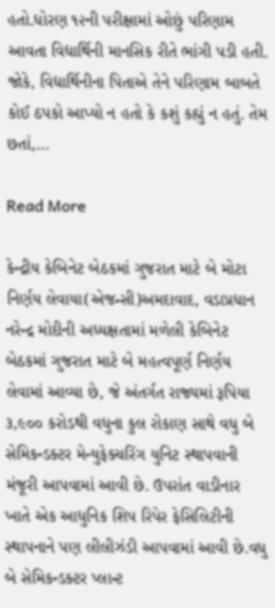હતો.ધોરણ ૧૨ની પરીક્ષામાં ઓછું પરિણામ આવતા વિદ્યાર્થિની માનસિક રીતે ભાંગી પડી હતી. જોકે, વિદ્યાર્થિનીના પિતાએ તેને પરિણામ બાબતે કોઈ ઠપકો આપ્યો ન હતો કે કશું કહ્યું ન હતું. તેમ છતાં,…

Read More

કેન્દ્રીય કેબિનેટ બેઠકમાં ગુજરાત માટે બે મોટા નિર્ણય લેવાયા(એજન્સી)અમદાવાદ, વડાપ્રધાન નરેન્દ્ર મોદીની અધ્યક્ષતામાં મળેલી કેબિનેટ બેઠકમાં ગુજરાત માટે બે મહત્વપૂર્ણ નિર્ણય લેવામાં આવ્યા છે, જે અંતર્ગત રાજ્યમાં રૂપિયા ૩,૯૦૦ કરોડથી વધુના કુલ રોકાણ સાથે વધુ બે સેમિકન્ડક્ટર મેન્યુફેક્ચરિંગ યુનિટ સ્થાપવાની મંજૂરી આપવામાં આવી છે. ઉપરાંત વાડીનાર ખાતે એક આધુનિક શિપ રિપેર ફેસિલિટીની સ્થાપનાને પણ લીલીઝંડી આપવામાં આવી છે.વધુ બે સેમિકન્ડક્ટર પ્લાન્ટ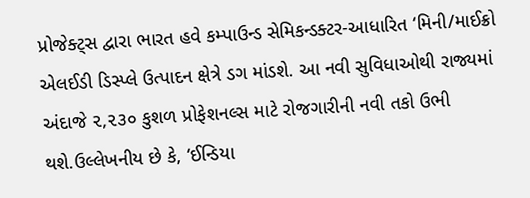પ્રોજેક્ટ્‌સ દ્વારા ભારત હવે કમ્પાઉન્ડ સેમિકન્ડક્ટર-આધારિત ‘મિની/માઈક્રો એલઈડી ડિસ્પ્લે ઉત્પાદન ક્ષેત્રે ડગ માંડશે. આ નવી સુવિધાઓથી રાજ્યમાં અંદાજે ૨,૨૩૦ કુશળ પ્રોફેશનલ્સ માટે રોજગારીની નવી તકો ઉભી થશે.ઉલ્લેખનીય છે કે, ‘ઈન્ડિયા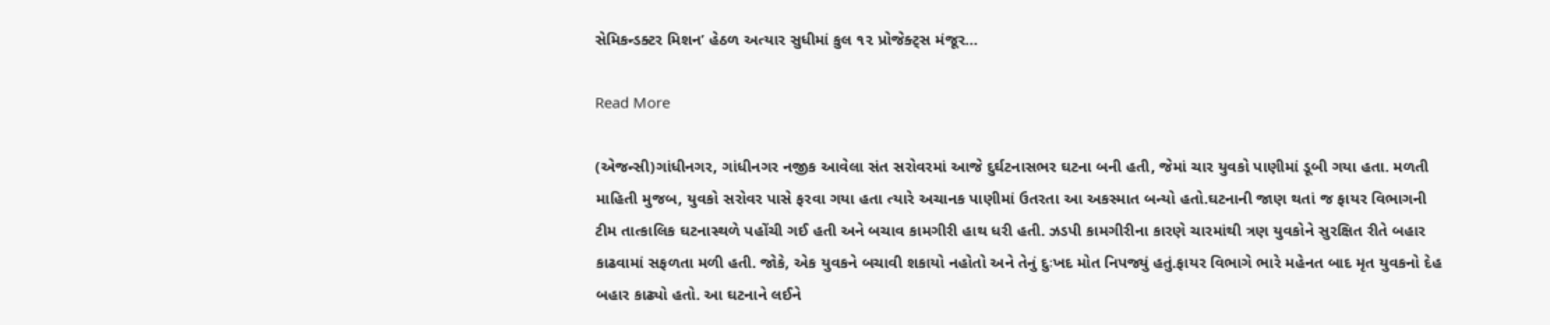સેમિકન્ડક્ટર મિશન’ હેઠળ અત્યાર સુધીમાં કુલ ૧૨ પ્રોજેક્ટ્‌સ મંજૂર…

Read More

(એજન્સી)ગાંધીનગર, ગાંધીનગર નજીક આવેલા સંત સરોવરમાં આજે દુર્ઘટનાસભર ઘટના બની હતી, જેમાં ચાર યુવકો પાણીમાં ડૂબી ગયા હતા. મળતી માહિતી મુજબ, યુવકો સરોવર પાસે ફરવા ગયા હતા ત્યારે અચાનક પાણીમાં ઉતરતા આ અકસ્માત બન્યો હતો.ઘટનાની જાણ થતાં જ ફાયર વિભાગની ટીમ તાત્કાલિક ઘટનાસ્થળે પહોંચી ગઈ હતી અને બચાવ કામગીરી હાથ ધરી હતી. ઝડપી કામગીરીના કારણે ચારમાંથી ત્રણ યુવકોને સુરક્ષિત રીતે બહાર કાઢવામાં સફળતા મળી હતી. જોકે, એક યુવકને બચાવી શકાયો નહોતો અને તેનું દુઃખદ મોત નિપજ્યું હતું.ફાયર વિભાગે ભારે મહેનત બાદ મૃત યુવકનો દેહ બહાર કાઢ્યો હતો. આ ઘટનાને લઈને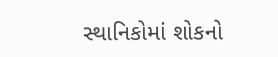સ્થાનિકોમાં શોકનો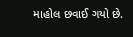માહોલ છવાઈ ગયો છે.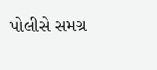પોલીસે સમગ્ર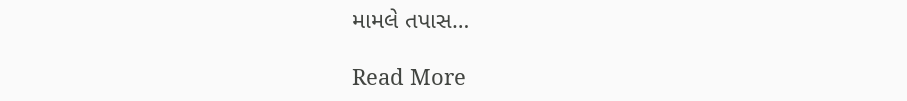મામલે તપાસ…

Read More